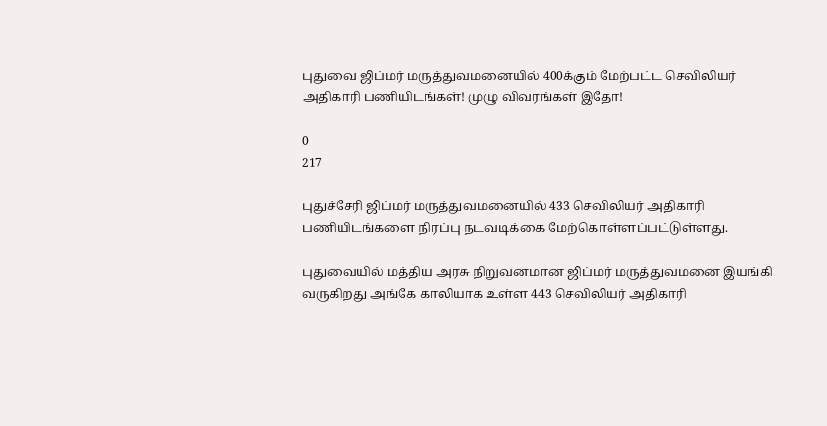புதுவை ஜிப்மர் மருத்துவமனையில் 400க்கும் மேற்பட்ட செவிலியர் அதிகாரி பணியிடங்கள்! முழு விவரங்கள் இதோ!

0
217

புதுச்சேரி ஜிப்மர் மருத்துவமனையில் 433 செவிலியர் அதிகாரி பணியிடங்களை நிரப்பு நடவடிக்கை மேற்கொள்ளப்பட்டுள்ளது.

புதுவையில் மத்திய அரசு நிறுவனமான ஜிப்மர் மருத்துவமனை இயங்கி வருகிறது அங்கே காலியாக உள்ள 443 செவிலியர் அதிகாரி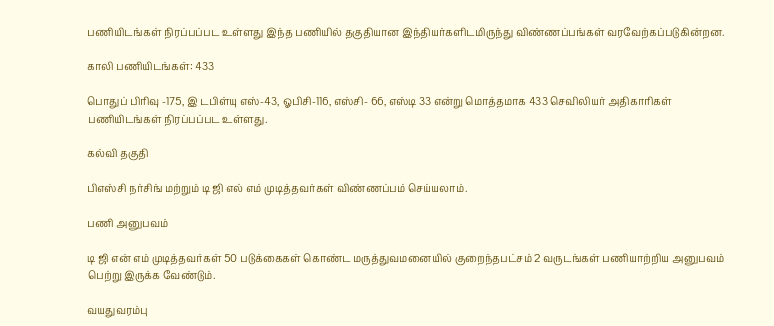பணியிடங்கள் நிரப்பப்பட உள்ளது இந்த பணியில் தகுதியான இந்தியர்களிடமிருந்து விண்ணப்பங்கள் வரவேற்கப்படுகின்றன.

காலி பணியிடங்கள்: 433

பொதுப் பிரிவு -175, இ டபிள்யு எஸ்-43, ஓபிசி-116, எஸ்சி- 66, எஸ்டி 33 என்று மொத்தமாக 433 செவிலியர் அதிகாரிகள் பணியிடங்கள் நிரப்பப்பட உள்ளது.

கல்வி தகுதி

பிஎஸ்சி நர்சிங் மற்றும் டி ஜி எல் எம் முடித்தவர்கள் விண்ணப்பம் செய்யலாம்.

பணி அனுபவம்

டி ஜி என் எம் முடித்தவர்கள் 50 படுக்கைகள் கொண்ட மருத்துவமனையில் குறைந்தபட்சம் 2 வருடங்கள் பணியாற்றிய அனுபவம் பெற்று இருக்க வேண்டும்.

வயதுவரம்பு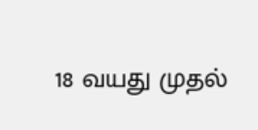18 வயது முதல்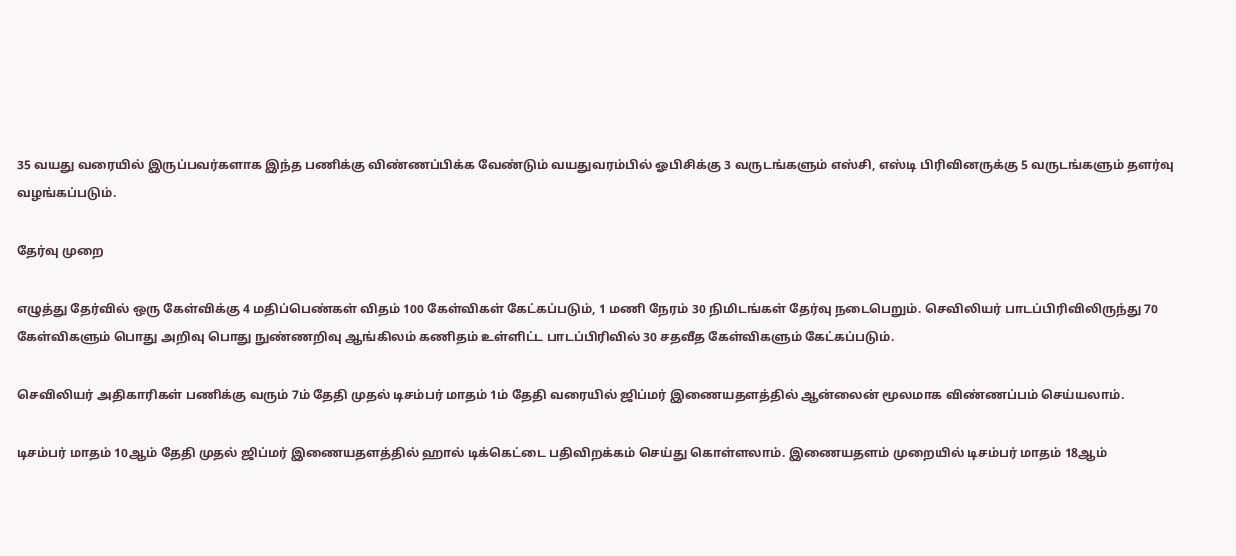35 வயது வரையில் இருப்பவர்களாக இந்த பணிக்கு விண்ணப்பிக்க வேண்டும் வயதுவரம்பில் ஓபிசிக்கு 3 வருடங்களும் எஸ்சி, எஸ்டி பிரிவினருக்கு 5 வருடங்களும் தளர்வு வழங்கப்படும்.

தேர்வு முறை

எழுத்து தேர்வில் ஒரு கேள்விக்கு 4 மதிப்பெண்கள் விதம் 100 கேள்விகள் கேட்கப்படும், 1 மணி நேரம் 30 நிமிடங்கள் தேர்வு நடைபெறும். செவிலியர் பாடப்பிரிவிலிருந்து 70 கேள்விகளும் பொது அறிவு பொது நுண்ணறிவு ஆங்கிலம் கணிதம் உள்ளிட்ட பாடப்பிரிவில் 30 சதவீத கேள்விகளும் கேட்கப்படும்.

செவிலியர் அதிகாரிகள் பணிக்கு வரும் 7ம் தேதி முதல் டிசம்பர் மாதம் 1ம் தேதி வரையில் ஜிப்மர் இணையதளத்தில் ஆன்லைன் மூலமாக விண்ணப்பம் செய்யலாம்.

டிசம்பர் மாதம் 10ஆம் தேதி முதல் ஜிப்மர் இணையதளத்தில் ஹால் டிக்கெட்டை பதிவிறக்கம் செய்து கொள்ளலாம். இணையதளம் முறையில் டிசம்பர் மாதம் 18ஆம்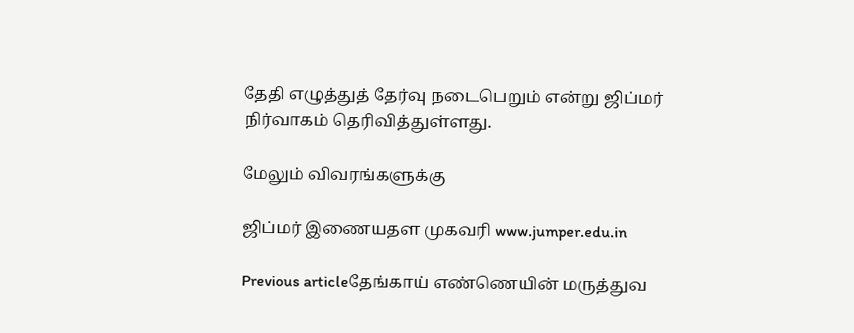தேதி எழுத்துத் தேர்வு நடைபெறும் என்று ஜிப்மர் நிர்வாகம் தெரிவித்துள்ளது.

மேலும் விவரங்களுக்கு

ஜிப்மர் இணையதள முகவரி www.jumper.edu.in

Previous articleதேங்காய் எண்ணெயின் மருத்துவ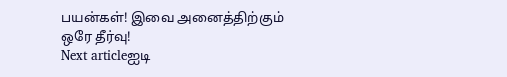பயன்கள்! இவை அனைத்திற்கும் ஒரே தீர்வு!
Next articleஐடி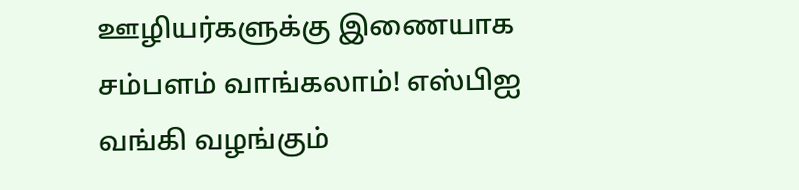ஊழியர்களுக்கு இணையாக சம்பளம் வாங்கலாம்! எஸ்பிஐ வங்கி வழங்கும்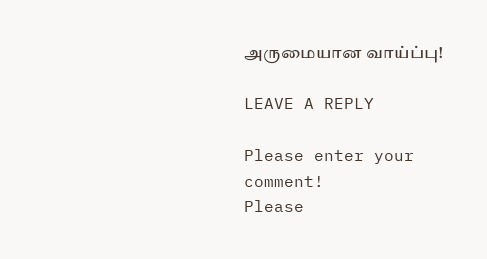அருமையான வாய்ப்பு!

LEAVE A REPLY

Please enter your comment!
Please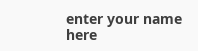enter your name here